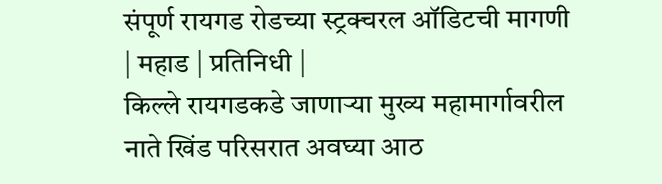संपूर्ण रायगड रोडच्या स्ट्रक्चरल ऑडिटची मागणी
| महाड | प्रतिनिधी |
किल्ले रायगडकडे जाणाऱ्या मुख्य महामार्गावरील नाते खिंड परिसरात अवघ्या आठ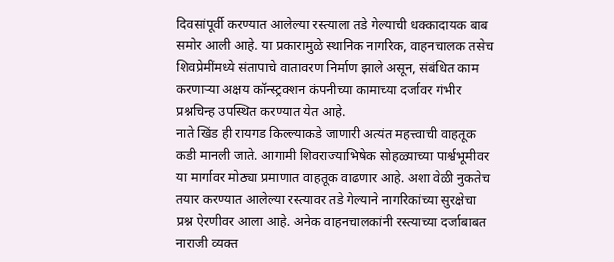दिवसांपूर्वी करण्यात आलेल्या रस्त्याला तडे गेल्याची धक्कादायक बाब समोर आली आहे. या प्रकारामुळे स्थानिक नागरिक, वाहनचालक तसेच शिवप्रेमींमध्ये संतापाचे वातावरण निर्माण झाले असून, संबंधित काम करणाऱ्या अक्षय कॉन्स्ट्रक्शन कंपनीच्या कामाच्या दर्जावर गंभीर प्रश्नचिन्ह उपस्थित करण्यात येत आहे.
नाते खिंड ही रायगड किल्ल्याकडे जाणारी अत्यंत महत्त्वाची वाहतूक कडी मानली जाते. आगामी शिवराज्याभिषेक सोहळ्याच्या पार्श्वभूमीवर या मार्गावर मोठ्या प्रमाणात वाहतूक वाढणार आहे. अशा वेळी नुकतेच तयार करण्यात आलेल्या रस्त्यावर तडे गेल्याने नागरिकांच्या सुरक्षेचा प्रश्न ऐरणीवर आला आहे. अनेक वाहनचालकांनी रस्त्याच्या दर्जाबाबत नाराजी व्यक्त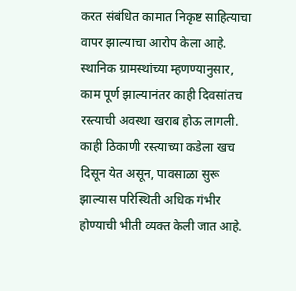करत संबंधित कामात निकृष्ट साहित्याचा वापर झाल्याचा आरोप केला आहे.
स्थानिक ग्रामस्थांच्या म्हणण्यानुसार, काम पूर्ण झाल्यानंतर काही दिवसांतच रस्त्याची अवस्था खराब होऊ लागली. काही ठिकाणी रस्त्याच्या कडेला खच दिसून येत असून, पावसाळा सुरू झाल्यास परिस्थिती अधिक गंभीर होण्याची भीती व्यक्त केली जात आहे.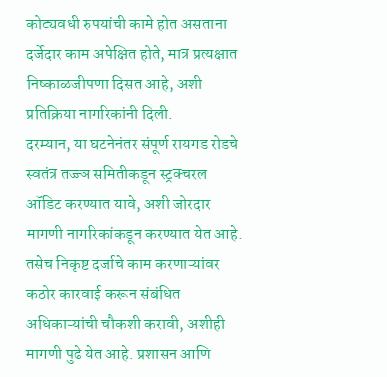कोट्यवधी रुपयांची कामे होत असताना दर्जेदार काम अपेक्षित होते, मात्र प्रत्यक्षात निष्काळजीपणा दिसत आहे, अशी प्रतिक्रिया नागरिकांनी दिली.
दरम्यान, या घटनेनंतर संपूर्ण रायगड रोडचे स्वतंत्र तज्ज्ञ समितीकडून स्ट्रक्चरल ऑडिट करण्यात यावे, अशी जोरदार मागणी नागरिकांकडून करण्यात येत आहे. तसेच निकृष्ट दर्जाचे काम करणाऱ्यांवर कठोर कारवाई करून संबंधित अधिकाऱ्यांची चौकशी करावी, अशीही मागणी पुढे येत आहे. प्रशासन आणि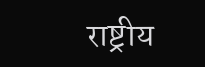राष्ट्रीय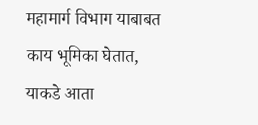महामार्ग विभाग याबाबत काय भूमिका घेतात, याकडे आता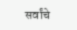सर्वांचे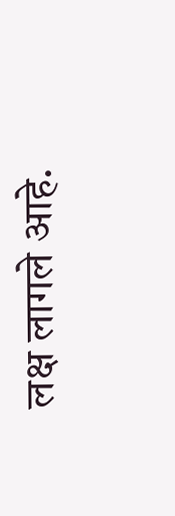लक्ष लागले आहे.